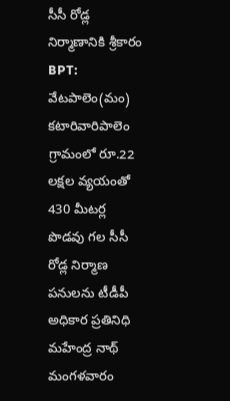సీసీ రోడ్ల నిర్మాణానికి శ్రీకారం
BPT: వేటపాలెం(మం) కటారివారిపాలెం గ్రామంలో రూ.22 లక్షల వ్యయంతో 430 మీటర్ల పొడవు గల సీసీ రోడ్ల నిర్మాణ పనులను టీడీపీ అధికార ప్రతినిధి మహేంద్ర నాథ్ మంగళవారం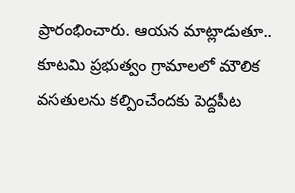ప్రారంభించారు. ఆయన మాట్లాడుతూ.. కూటమి ప్రభుత్వం గ్రామాలలో మౌలిక వసతులను కల్పించేందకు పెద్దపీట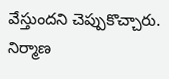వేస్తుందని చెప్పుకొచ్చారు. నిర్మాణ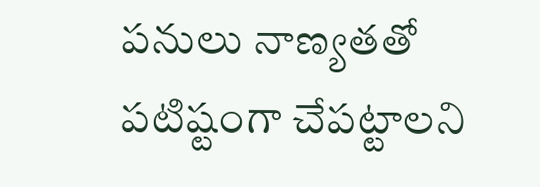పనులు నాణ్యతతో పటిష్టంగా చేపట్టాలని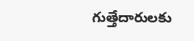గుత్తేదారులకు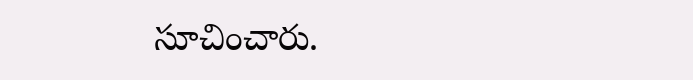సూచించారు.